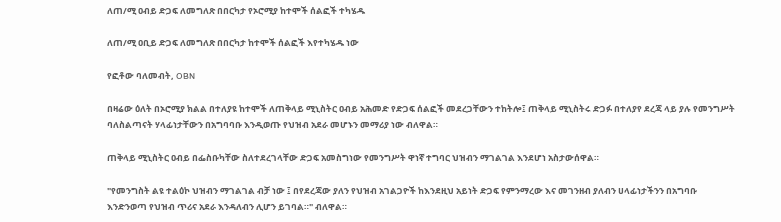ለጠ/ሚ ዐብይ ድጋፍ ለመግለጽ በበርካታ የኦሮሚያ ከተሞች ሰልፎች ተካሄዱ

ለጠ/ሚ ዐቢይ ድጋፍ ለመግለጽ በበርካታ ከተሞች ሰልፎች እየተካሄዱ ነው

የፎቶው ባለመብት, OBN

በዛሬው ዕለት በኦሮሚያ ክልል በተለያዩ ከተሞች ለጠቅላይ ሚኒስትር ዐብይ አሕመድ የድጋፍ ሰልፎች መደረጋቸውን ተከትሎ፤ ጠቅላይ ሚኒስትሩ ድጋፉ በተለያየ ደረጃ ላይ ያሉ የመንግሥት ባለስልጣናት ሃላፊነታቸውን በአግባባቡ እንዲወጡ የህዝብ አደራ መሆኑን መማሪያ ነው ብለዋል።

ጠቅላይ ሚኒስትር ዐብይ በፌስቡካቸው ስለተደረገላቸው ድጋፍ አመስግነው የመንግሥት ዋነኛ ተግባር ህዝብን ማገልገል እንደሆነ አስታውሰዋል።

"የመንግስት ልዩ ተልዕኮ ህዝብን ማገልገል ብቻ ነው ፤ በየደረጃው ያለን የህዝብ አገልጋዮች ከእንደዚህ አይነት ድጋፍ የምንማረው እና መገንዘብ ያለብን ሀላፊነታችንን በአግባቡ እንድንወጣ የህዝብ ጥሪና አደራ እንዳለብን ሊሆን ይገባል።" ብለዋል።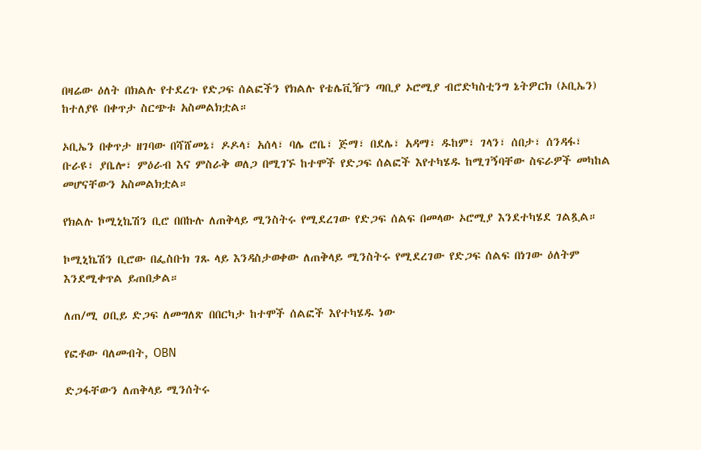በዛሬው ዕለት በክልሉ የተደረጉ የድጋፍ ሰልፎችን የክልሉ የቴሌቪዥን ጣቢያ ኦሮሚያ ብሮድካስቲንግ ኔትዎርክ (ኦቢኤን) ከተለያዩ በቀጥታ ስርጭቱ አስመልክቷል።

ኦቢኤን በቀጥታ ዘገባው በሻሸመኔ፣ ዶዶላ፣ አሰላ፣ ባሌ ሮቤ፣ ጅማ፣ በደሌ፣ አዳማ፣ ዱከም፣ ገላን፣ ሰበታ፣ ሰንዳፋ፣ ቡራዩ፣ ያቤሎ፣ ምዕራብ እና ምስራቅ ወለጋ በሚገኙ ከተሞች የድጋፍ ሰልፎች እየተካሄዱ ከሚገኝባቸው ስፍራዎች መካከል መሆናቸውን አስመልክቷል።

የክልሉ ኮሚኒኬሽን ቢሮ በበኩሉ ለጠቅላይ ሚንስትሩ የሚደረገው የድጋፍ ሰልፍ በመላው ኦሮሚያ እንደተካሄደ ገልጿል።

ኮሚኒኬሽን ቢሮው በፌስቡክ ገጹ ላይ እንዳስታወቀው ለጠቅላይ ሚንስትሩ የሚደረገው የድጋፍ ሰልፍ በነገው ዕለትም እንደሚቀጥል ይጠበቃል።

ለጠ/ሚ ዐቢይ ድጋፍ ለመግለጽ በበርካታ ከተሞች ሰልፎች እየተካሄዱ ነው

የፎቶው ባለመብት, OBN

ድጋፋቸውን ለጠቅላይ ሚንሰትሩ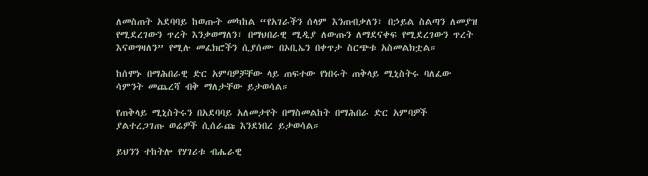ለመስጠት አደባባይ ከወጡት መካከል “የአገራችን ሰላም እንጠብቃለን፣ በኃይል ስልጣን ለመያዝ የሚደረገውን ጥረት እንቃወማለን፣ በማህበራዊ ሚዲያ ለውጡን ለማደናቀፍ የሚደረገውን ጥረት እናወግዛለን” የሚሉ መፈክሮችን ሲያሰሙ በኦቢኤን በቀጥታ ስርጭቱ አስመልክቷል።

ከሰሞኑ በማሕበራዊ ድር አምባዎቻቸው ላይ ጠፍተው የነበሩት ጠቅላይ ሚኒስትሩ ባለፈው ሳምንት መጨረሻ ብቅ ማለታቸው ይታወሳል።

የጠቅላይ ሚኒስትሩን በአደባባይ አለመታየት በማስመልከት በማሕበራ ድር አምባዎች ያልተረጋገጡ ወሬዎች ሲሰራጩ እንደነበረ ይታወሳል።

ይህንን ተከትሎ የሃገሪቱ ብሔራዊ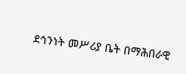ደኅንነት መሥሪያ ቤት በማሕበራዊ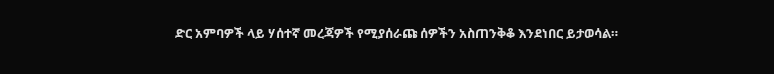ድር አምባዎች ላይ ሃሰተኛ መረጃዎች የሚያሰራጩ ሰዎችን አስጠንቅቆ እንደነበር ይታወሳል።